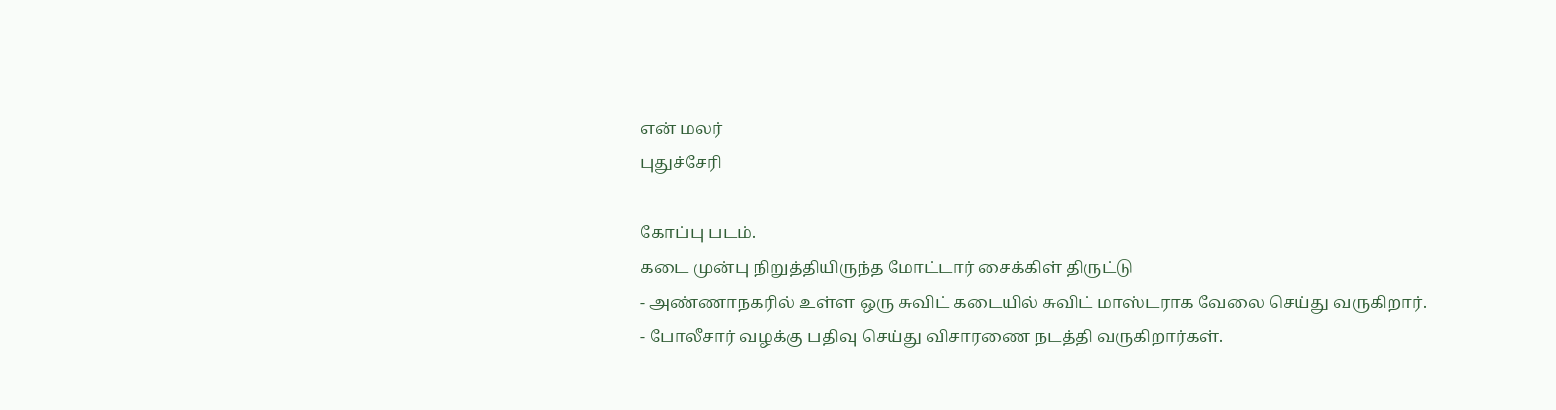என் மலர்
புதுச்சேரி

கோப்பு படம்.
கடை முன்பு நிறுத்தியிருந்த மோட்டார் சைக்கிள் திருட்டு
- அண்ணாநகரில் உள்ள ஒரு சுவிட் கடையில் சுவிட் மாஸ்டராக வேலை செய்து வருகிறார்.
- போலீசார் வழக்கு பதிவு செய்து விசாரணை நடத்தி வருகிறார்கள்.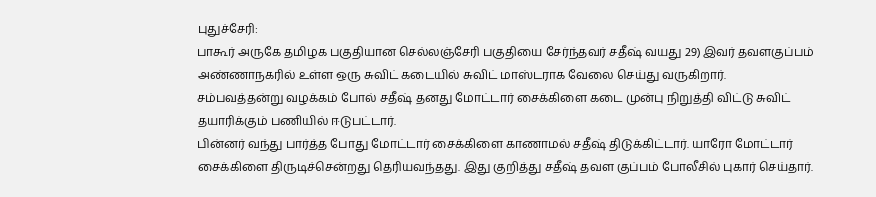புதுச்சேரி:
பாகூர் அருகே தமிழக பகுதியான செல்லஞ்சேரி பகுதியை சேர்ந்தவர் சதீஷ் வயது 29) இவர் தவளகுப்பம் அண்ணாநகரில் உள்ள ஒரு சுவிட் கடையில் சுவிட் மாஸ்டராக வேலை செய்து வருகிறார்.
சம்பவத்தன்று வழக்கம் போல் சதீஷ் தனது மோட்டார் சைக்கிளை கடை முன்பு நிறுத்தி விட்டு சுவிட் தயாரிக்கும் பணியில் ஈடுபட்டார்.
பின்னர் வந்து பார்த்த போது மோட்டார் சைக்கிளை காணாமல் சதீஷ் திடுக்கிட்டார். யாரோ மோட்டார் சைக்கிளை திருடிச்சென்றது தெரியவந்தது. இது குறித்து சதீஷ் தவள குப்பம் போலீசில் புகார் செய்தார்.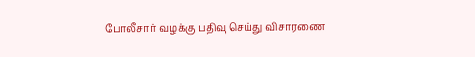போலீசார் வழக்கு பதிவு செய்து விசாரணை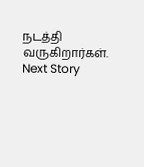நடத்தி வருகிறார்கள்.
Next Story